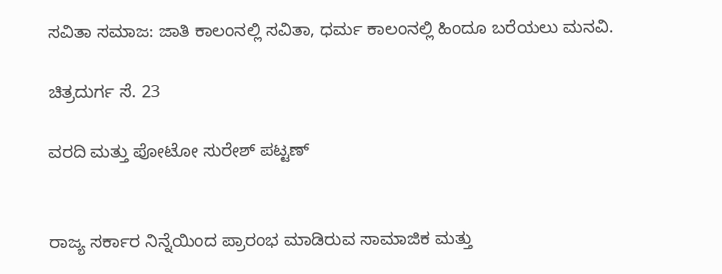ಸವಿತಾ ಸಮಾಜ: ಜಾತಿ ಕಾಲಂನಲ್ಲಿ ಸವಿತಾ, ಧರ್ಮ ಕಾಲಂನಲ್ಲಿ ಹಿಂದೂ ಬರೆಯಲು ಮನವಿ.

ಚಿತ್ರದುರ್ಗ ಸೆ. 23

ವರದಿ ಮತ್ತು ಪೋಟೋ ಸುರೇಶ್ ಪಟ್ಟಣ್


ರಾಜ್ಯ ಸರ್ಕಾರ ನಿನ್ನೆಯಿಂದ ಪ್ರಾರಂಭ ಮಾಡಿರುವ ಸಾಮಾಜಿಕ ಮತ್ತು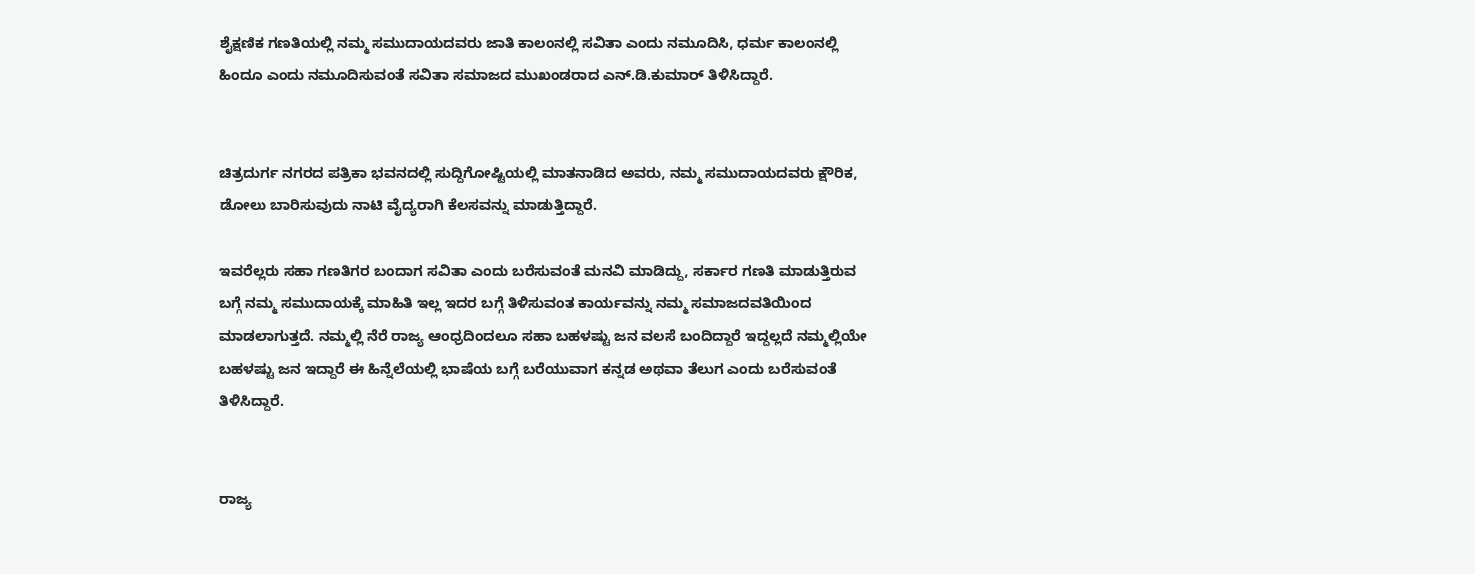ಶೈಕ್ಷಣಿಕ ಗಣತಿಯಲ್ಲಿ ನಮ್ಮ ಸಮುದಾಯದವರು ಜಾತಿ ಕಾಲಂನಲ್ಲಿ ಸವಿತಾ ಎಂದು ನಮೂದಿಸಿ, ಧರ್ಮ ಕಾಲಂನಲ್ಲಿ ಹಿಂದೂ ಎಂದು ನಮೂದಿಸುವಂತೆ ಸವಿತಾ ಸಮಾಜದ ಮುಖಂಡರಾದ ಎನ್.ಡಿ.ಕುಮಾರ್ ತಿಳಿಸಿದ್ದಾರೆ.


ಚಿತ್ರದುರ್ಗ ನಗರದ ಪತ್ರಿಕಾ ಭವನದಲ್ಲಿ ಸುದ್ದಿಗೋಷ್ಟಿಯಲ್ಲಿ ಮಾತನಾಡಿದ ಅವರು, ನಮ್ಮ ಸಮುದಾಯದವರು ಕ್ಷೌರಿಕ, ಡೋಲು ಬಾರಿಸುವುದು ನಾಟಿ ವೈದ್ಯರಾಗಿ ಕೆಲಸವನ್ನು ಮಾಡುತ್ತಿದ್ದಾರೆ.

ಇವರೆಲ್ಲರು ಸಹಾ ಗಣತಿಗರ ಬಂದಾಗ ಸವಿತಾ ಎಂದು ಬರೆಸುವಂತೆ ಮನವಿ ಮಾಡಿದ್ದು, ಸರ್ಕಾರ ಗಣತಿ ಮಾಡುತ್ತಿರುವ ಬಗ್ಗೆ ನಮ್ಮ ಸಮುದಾಯಕ್ಕೆ ಮಾಹಿತಿ ಇಲ್ಲ ಇದರ ಬಗ್ಗೆ ತಿಳಿಸುವಂತ ಕಾರ್ಯವನ್ನು ನಮ್ಮ ಸಮಾಜದವತಿಯಿಂದ ಮಾಡಲಾಗುತ್ತದೆ. ನಮ್ಮಲ್ಲಿ ನೆರೆ ರಾಜ್ಯ ಆಂಧ್ರದಿಂದಲೂ ಸಹಾ ಬಹಳಷ್ಟು ಜನ ವಲಸೆ ಬಂದಿದ್ದಾರೆ ಇದ್ದಲ್ಲದೆ ನಮ್ಮಲ್ಲಿಯೇ ಬಹಳಷ್ಟು ಜನ ಇದ್ದಾರೆ ಈ ಹಿನ್ನೆಲೆಯಲ್ಲಿ ಭಾಷೆಯ ಬಗ್ಗೆ ಬರೆಯುವಾಗ ಕನ್ನಡ ಅಥವಾ ತೆಲುಗ ಎಂದು ಬರೆಸುವಂತೆ ತಿಳಿಸಿದ್ದಾರೆ.


ರಾಜ್ಯ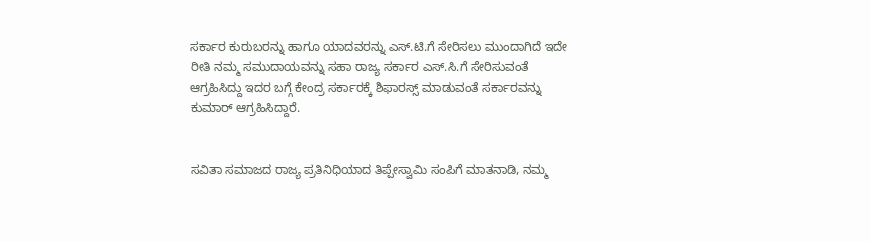ಸರ್ಕಾರ ಕುರುಬರನ್ನು ಹಾಗೂ ಯಾದವರನ್ನು ಎಸ್.ಟಿ.ಗೆ ಸೇರಿಸಲು ಮುಂದಾಗಿದೆ ಇದೇ ರೀತಿ ನಮ್ಮ ಸಮುದಾಯವನ್ನು ಸಹಾ ರಾಜ್ಯ ಸರ್ಕಾರ ಎಸ್.ಸಿ.ಗೆ ಸೇರಿಸುವಂತೆ ಆಗ್ರಹಿಸಿದ್ದು ಇದರ ಬಗ್ಗೆ ಕೇಂದ್ರ ಸರ್ಕಾರಕ್ಕೆ ಶಿಫಾರಸ್ಸ್ ಮಾಡುವಂತೆ ಸರ್ಕಾರವನ್ನು ಕುಮಾರ್ ಆಗ್ರಹಿಸಿದ್ದಾರೆ.


ಸವಿತಾ ಸಮಾಜದ ರಾಜ್ಯ ಪ್ರತಿನಿಧಿಯಾದ ತಿಪ್ಪೇಸ್ವಾಮಿ ಸಂಪಿಗೆ ಮಾತನಾಡಿ, ನಮ್ಮ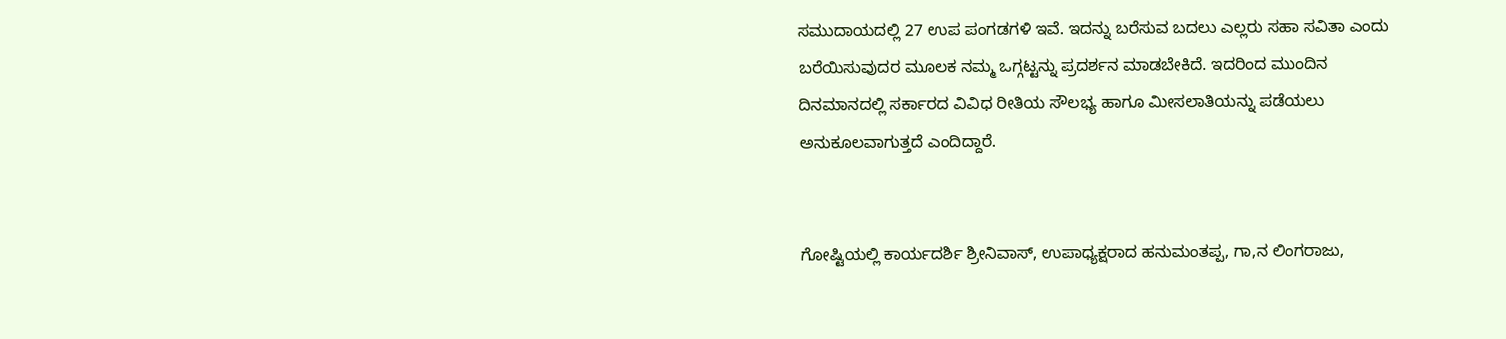ಸಮುದಾಯದಲ್ಲಿ 27 ಉಪ ಪಂಗಡಗಳಿ ಇವೆ. ಇದನ್ನು ಬರೆಸುವ ಬದಲು ಎಲ್ಲರು ಸಹಾ ಸವಿತಾ ಎಂದು ಬರೆಯಿಸುವುದರ ಮೂಲಕ ನಮ್ಮ ಒಗ್ಗಟ್ಟನ್ನು ಪ್ರದರ್ಶನ ಮಾಡಬೇಕಿದೆ. ಇದರಿಂದ ಮುಂದಿನ ದಿನಮಾನದಲ್ಲಿ ಸರ್ಕಾರದ ವಿವಿಧ ರೀತಿಯ ಸೌಲಭ್ಯ ಹಾಗೂ ಮೀಸಲಾತಿಯನ್ನು ಪಡೆಯಲು ಅನುಕೂಲವಾಗುತ್ತದೆ ಎಂದಿದ್ದಾರೆ.


ಗೋಷ್ಟಿಯಲ್ಲಿ ಕಾರ್ಯದರ್ಶಿ ಶ್ರೀನಿವಾಸ್, ಉಪಾಧ್ಯಕ್ಷರಾದ ಹನುಮಂತಪ್ಪ, ಗಾ,ನ ಲಿಂಗರಾಜು,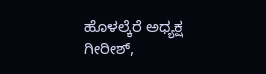ಹೊಳಲ್ಕೆರೆ ಅಧ್ಯಕ್ಷ ಗೀರೀಶ್,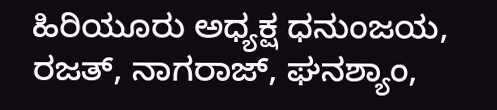ಹಿರಿಯೂರು ಅಧ್ಯಕ್ಷ ಧನುಂಜಯ, ರಜತ್, ನಾಗರಾಜ್, ಘನಶ್ಯಾಂ,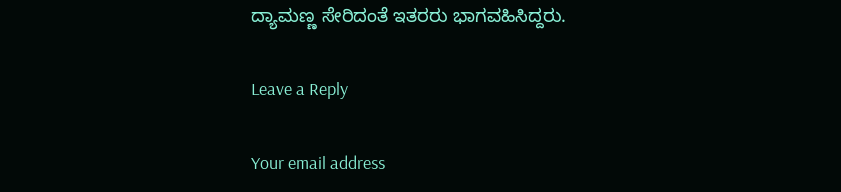ದ್ಯಾಮಣ್ಣ ಸೇರಿದಂತೆ ಇತರರು ಭಾಗವಹಿಸಿದ್ದರು.

Leave a Reply

Your email address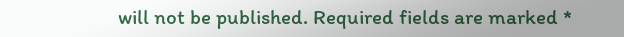will not be published. Required fields are marked *